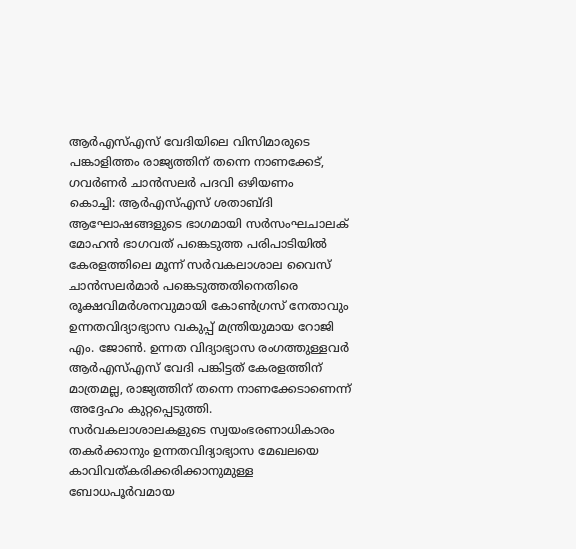ആർഎസ്എസ് വേദിയിലെ വിസിമാരുടെ പങ്കാളിത്തം രാജ്യത്തിന് തന്നെ നാണക്കേട്, ഗവർണർ ചാൻസലർ പദവി ഒഴിയണം
കൊച്ചി: ആർഎസ്എസ് ശതാബ്ദി ആഘോഷങ്ങളുടെ ഭാഗമായി സർസംഘചാലക് മോഹൻ ഭാഗവത് പങ്കെടുത്ത പരിപാടിയിൽ കേരളത്തിലെ മൂന്ന് സർവകലാശാല വൈസ് ചാൻസലർമാർ പങ്കെടുത്തതിനെതിരെ രൂക്ഷവിമർശനവുമായി കോൺഗ്രസ് നേതാവും ഉന്നതവിദ്യാഭ്യാസ വകുപ്പ് മന്ത്രിയുമായ റോജി എം. ജോൺ. ഉന്നത വിദ്യാഭ്യാസ രംഗത്തുള്ളവർ ആർഎസ്എസ് വേദി പങ്കിട്ടത് കേരളത്തിന് മാത്രമല്ല, രാജ്യത്തിന് തന്നെ നാണക്കേടാണെന്ന് അദ്ദേഹം കുറ്റപ്പെടുത്തി.
സർവകലാശാലകളുടെ സ്വയംഭരണാധികാരം തകർക്കാനും ഉന്നതവിദ്യാഭ്യാസ മേഖലയെ കാവിവത്കരിക്കരിക്കാനുമുള്ള ബോധപൂർവമായ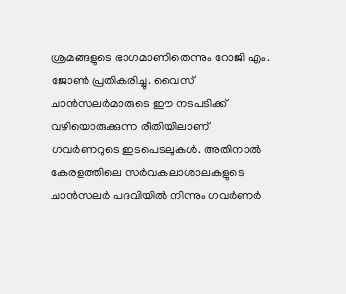ശ്രമങ്ങളുടെ ഭാഗമാണിതെന്നും റോജി എം. ജോൺ പ്രതികരിച്ചു. വൈസ് ചാൻസലർമാരുടെ ഈ നടപടിക്ക് വഴിയൊരുക്കുന്ന രീതിയിലാണ് ഗവർണറുടെ ഇടപെടലുകൾ. അതിനാൽ കേരളത്തിലെ സർവകലാശാലകളുടെ ചാൻസലർ പദവിയിൽ നിന്നും ഗവർണർ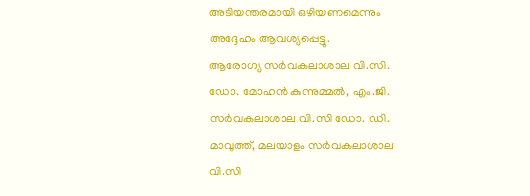അടിയന്തരമായി ഒഴിയണമെന്നും അദ്ദേഹം ആവശ്യപ്പെട്ടു.
ആരോഗ്യ സർവകലാശാല വി.സി. ഡോ. മോഹൻ കുന്നുമ്മൽ, എം.ജി. സർവകലാശാല വി.സി ഡോ. ഡി. മാവുത്ത്, മലയാളം സർവകലാശാല വി.സി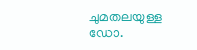ചുമതലയുള്ള ഡോ.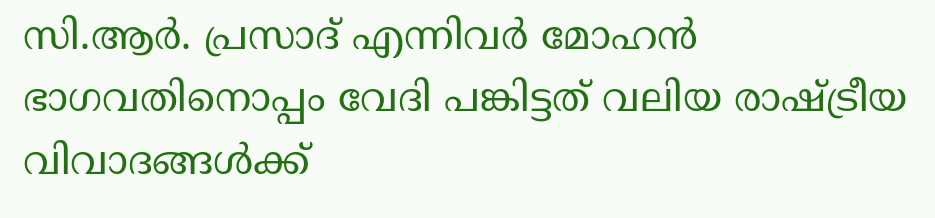സി.ആർ. പ്രസാദ് എന്നിവർ മോഹൻ ഭാഗവതിനൊപ്പം വേദി പങ്കിട്ടത് വലിയ രാഷ്ട്രീയ വിവാദങ്ങൾക്ക്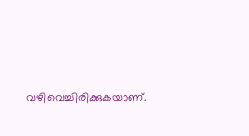വഴിവെച്ചിരിക്കുകയാണ്.